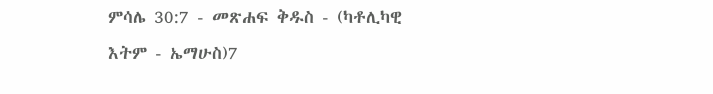ምሳሌ 30:7 - መጽሐፍ ቅዱስ - (ካቶሊካዊ እትም - ኤማሁስ)7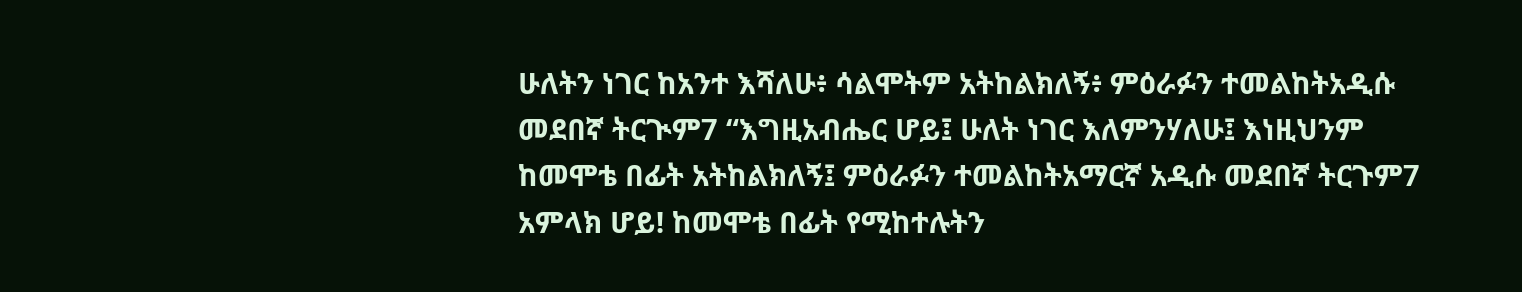ሁለትን ነገር ከአንተ እሻለሁ፥ ሳልሞትም አትከልክለኝ፥ ምዕራፉን ተመልከትአዲሱ መደበኛ ትርጒም7 “እግዚአብሔር ሆይ፤ ሁለት ነገር እለምንሃለሁ፤ እነዚህንም ከመሞቴ በፊት አትከልክለኝ፤ ምዕራፉን ተመልከትአማርኛ አዲሱ መደበኛ ትርጉም7 አምላክ ሆይ! ከመሞቴ በፊት የሚከተሉትን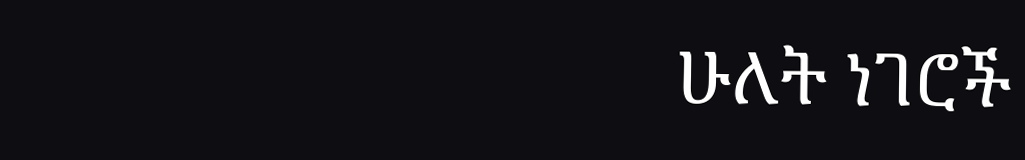ሁለት ነገሮች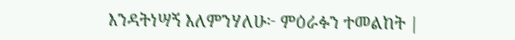እንዳትነሣኝ እለምንሃለሁ፦ ምዕራፉን ተመልከት |